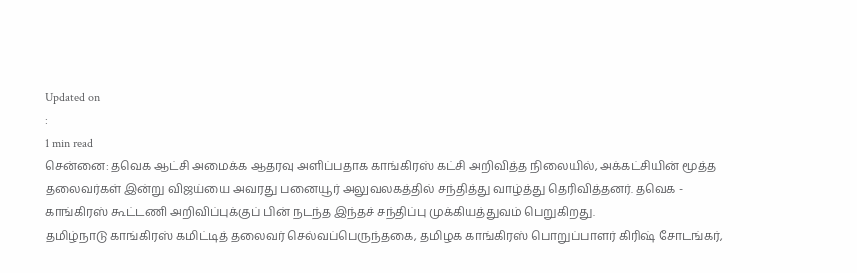Updated on
:
1 min read
சென்னை: தவெக ஆட்சி அமைக்க ஆதரவு அளிப்பதாக காங்கிரஸ் கட்சி அறிவித்த நிலையில், அக்கட்சியின் மூத்த தலைவர்கள் இன்று விஜய்யை அவரது பனையூர் அலுவலகத்தில் சந்தித்து வாழ்த்து தெரிவித்தனர். தவெக - காங்கிரஸ் கூட்டணி அறிவிப்புக்குப் பின் நடந்த இந்தச் சந்திப்பு முக்கியத்துவம் பெறுகிறது.
தமிழ்நாடு காங்கிரஸ் கமிட்டித் தலைவர் செல்வப்பெருந்தகை, தமிழக காங்கிரஸ் பொறுப்பாளர் கிரிஷ் சோடங்கர்,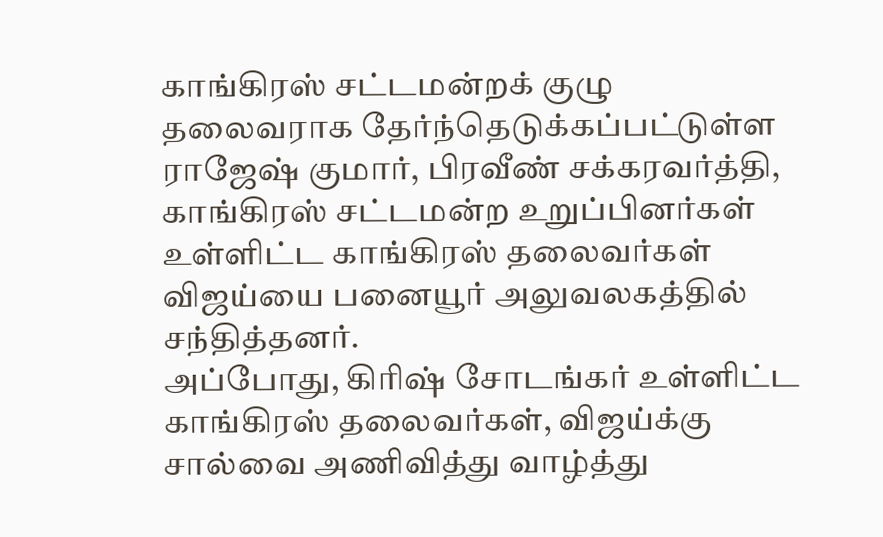காங்கிரஸ் சட்டமன்றக் குழு தலைவராக தேர்ந்தெடுக்கப்பட்டுள்ள ராஜேஷ் குமார், பிரவீண் சக்கரவர்த்தி, காங்கிரஸ் சட்டமன்ற உறுப்பினர்கள் உள்ளிட்ட காங்கிரஸ் தலைவர்கள் விஜய்யை பனையூர் அலுவலகத்தில் சந்தித்தனர்.
அப்போது, கிரிஷ் சோடங்கர் உள்ளிட்ட காங்கிரஸ் தலைவர்கள், விஜய்க்கு சால்வை அணிவித்து வாழ்த்து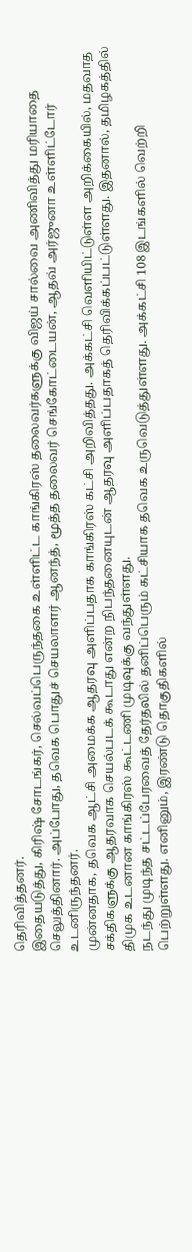தெரிவித்தனர்.
இதையடுத்து, கிரிஷ் சோடங்கர், செல்வப்பெருந்தகை உள்ளிட்ட காங்கிரஸ் தலைவர்களுக்கு விஜய் சால்வை அணிவித்து மரியாதை செலுத்தினார். அப்போது, தவெக பொதுச் செயலாளர் ஆனந்த், மூத்த தலைவர் செங்கோட்டையன், ஆதவ் அர்ஜுனா உள்ளிட்டோர் உடனிருந்தனர்.
முன்னதாக, தவெக ஆட்சி அமைக்க ஆதரவு அளிப்பதாக காங்கிரஸ் கட்சி அறிவித்தது. அக்கட்சி வெளியிட்டுள்ள அறிக்கையில், மதவாத சக்திகளுக்கு ஆதரவாக செயல்படக் கூடாது என்ற நிபந்தனையுடன் ஆதரவு அளிப்பதாகத் தெரிவிக்கப்பட்டுள்ளது. இதனால், தமிழகத்தில் திமுக உடனான காங்கிரஸ் கூட்டணி முடிவுக்கு வந்துள்ளது.
நடந்து முடிந்த சட்டப்பேரவைத் தேர்தலில் தனிப்பெரும் கட்சியாக தவெக உருவெடுத்துள்ளது. அக்கட்சி 108 இடங்களில் வெற்றி பெற்றுள்ளது. எனினும், இரண்டு தொகுதிகளில்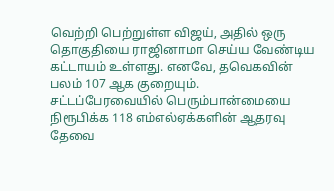வெற்றி பெற்றுள்ள விஜய், அதில் ஒரு தொகுதியை ராஜினாமா செய்ய வேண்டிய கட்டாயம் உள்ளது. எனவே, தவெகவின் பலம் 107 ஆக குறையும்.
சட்டப்பேரவையில் பெரும்பான்மையை நிரூபிக்க 118 எம்எல்ஏக்களின் ஆதரவு தேவை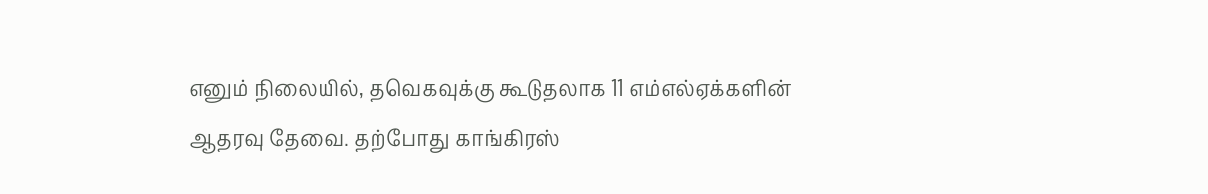எனும் நிலையில், தவெகவுக்கு கூடுதலாக 11 எம்எல்ஏக்களின் ஆதரவு தேவை. தற்போது காங்கிரஸ்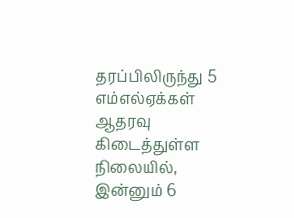தரப்பிலிருந்து 5 எம்எல்ஏக்கள் ஆதரவு கிடைத்துள்ள நிலையில், இன்னும் 6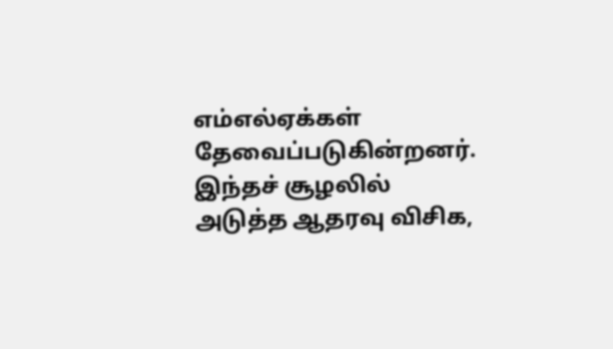எம்எல்ஏக்கள் தேவைப்படுகின்றனர். இந்தச் சூழலில் அடுத்த ஆதரவு விசிக,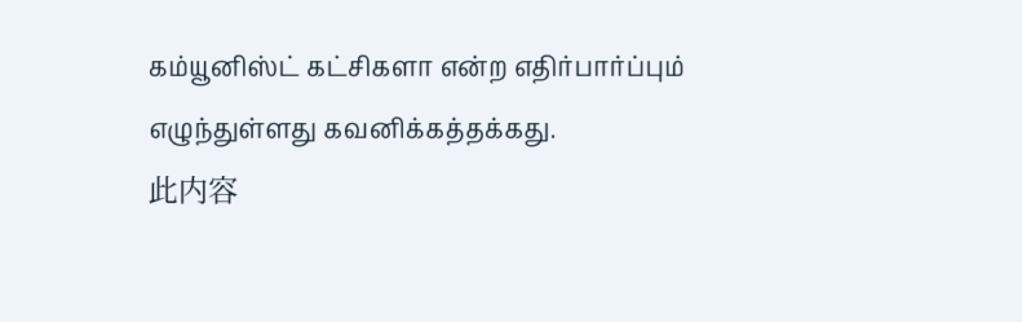கம்யூனிஸ்ட் கட்சிகளா என்ற எதிர்பார்ப்பும் எழுந்துள்ளது கவனிக்கத்தக்கது.
此内容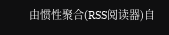由惯性聚合(RSS阅读器)自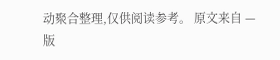动聚合整理,仅供阅读参考。 原文来自 — 版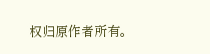权归原作者所有。